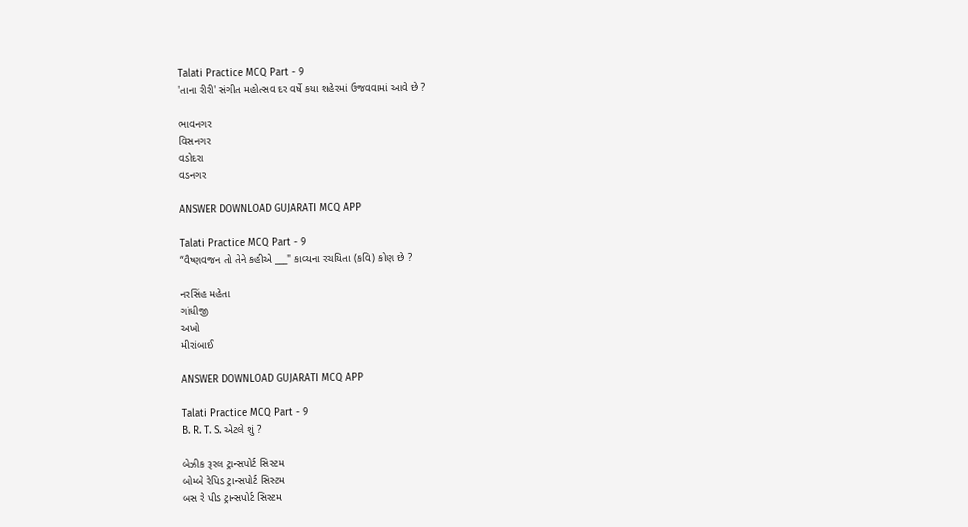Talati Practice MCQ Part - 9
'તાના રીરી' સંગીત મહોત્સવ દર વર્ષે કયા શહેરમાં ઉજવવામાં આવે છે ?

ભાવનગર
વિસનગર
વડોદરા
વડનગર

ANSWER DOWNLOAD GUJARATI MCQ APP

Talati Practice MCQ Part - 9
“વૈષ્ણવજન તો તેને કહીએ ___" કાવ્યના રચયિતા (કવિ) કોણ છે ?

નરસિંહ મહેતા
ગાંધીજી
અખો
મીરાંબાઈ

ANSWER DOWNLOAD GUJARATI MCQ APP

Talati Practice MCQ Part - 9
B. R. T. S. એટલે શું ?

બેઝીક રૂરલ ટ્રાન્સપોર્ટ સિસ્ટમ
બોમ્બે રેપિડ ટ્રાન્સપોર્ટ સિસ્ટમ
બસ રે પીડ ટ્રાન્સપોર્ટ સિસ્ટમ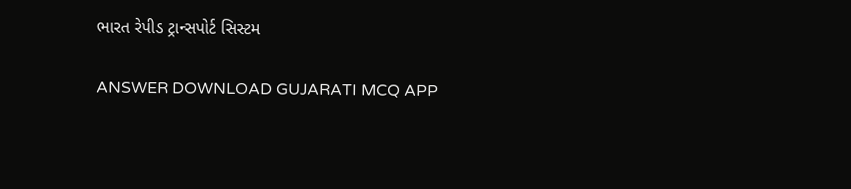ભારત રેપીડ ટ્રાન્સપોર્ટ સિસ્ટમ

ANSWER DOWNLOAD GUJARATI MCQ APP